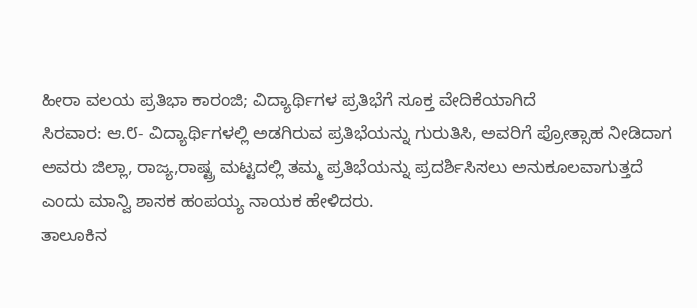ಹೀರಾ ವಲಯ ಪ್ರತಿಭಾ ಕಾರಂಜಿ; ವಿದ್ಯಾರ್ಥಿಗಳ ಪ್ರತಿಭೆಗೆ ಸೂಕ್ತ ವೇದಿಕೆಯಾಗಿದೆ
ಸಿರವಾರ: ಆ.೮- ವಿದ್ಯಾರ್ಥಿಗಳಲ್ಲಿ ಅಡಗಿರುವ ಪ್ರತಿಭೆಯನ್ನು ಗುರುತಿಸಿ, ಅವರಿಗೆ ಪ್ರೋತ್ಸಾಹ ನೀಡಿದಾಗ ಅವರು ಜಿಲ್ಲಾ, ರಾಜ್ಯ,ರಾಷ್ಟ್ರ ಮಟ್ಟದಲ್ಲಿ ತಮ್ಮ ಪ್ರತಿಭೆಯನ್ನು ಪ್ರದರ್ಶಿಸಿಸಲು ಅನುಕೂಲವಾಗುತ್ತದೆ ಎಂದು ಮಾನ್ವಿ ಶಾಸಕ ಹಂಪಯ್ಯ ನಾಯಕ ಹೇಳಿದರು.
ತಾಲೂಕಿನ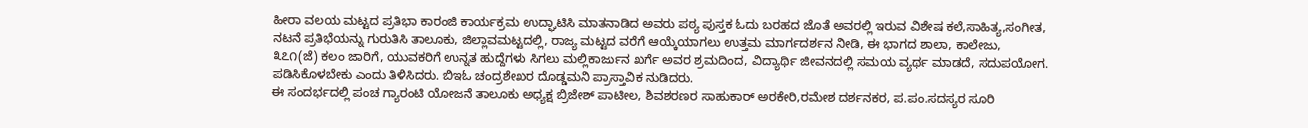ಹೀರಾ ವಲಯ ಮಟ್ಟದ ಪ್ರತಿಭಾ ಕಾರಂಜಿ ಕಾರ್ಯಕ್ರಮ ಉದ್ಘಾಟಿಸಿ ಮಾತನಾಡಿದ ಅವರು ಪಠ್ಯ ಪುಸ್ತಕ ಓದು ಬರಹದ ಜೊತೆ ಅವರಲ್ಲಿ ಇರುವ ವಿಶೇಷ ಕಲೆ,ಸಾಹಿತ್ಯ,ಸಂಗೀತ, ನಟನೆ ಪ್ರತಿಭೆಯನ್ನು ಗುರುತಿಸಿ ತಾಲೂಕು, ಜಿಲ್ಲಾವಮಟ್ಟದಲ್ಲಿ, ರಾಜ್ಯ ಮಟ್ಟದ ವರೆಗೆ ಆಯ್ಕೆಯಾಗಲು ಉತ್ತಮ ಮಾರ್ಗದರ್ಶನ ನೀಡಿ, ಈ ಭಾಗದ ಶಾಲಾ, ಕಾಲೇಜು, ೩೭೧(ಜೆ) ಕಲಂ ಜಾರಿಗೆ, ಯುವಕರಿಗೆ ಉನ್ನತ ಹುದ್ದೆಗಳು ಸಿಗಲು ಮಲ್ಲಿಕಾರ್ಜುನ ಖರ್ಗೆ ಅವರ ಶ್ರಮದಿಂದ, ವಿದ್ಯಾರ್ಥಿ ಜೀವನದಲ್ಲಿ ಸಮಯ ವ್ಯರ್ಥ ಮಾಡದೆ, ಸದುಪಯೋಗ. ಪಡಿಸಿಕೊಳಬೇಕು ಎಂದು ತಿಳಿಸಿದರು. ಬಿಇಓ ಚಂದ್ರಶೇಖರ ದೊಡ್ಡಮನಿ ಪ್ರಾಸ್ತಾವಿಕ ನುಡಿದರು.
ಈ ಸಂದರ್ಭದಲ್ಲಿ ಪಂಚ ಗ್ಯಾರಂಟಿ ಯೋಜನೆ ತಾಲೂಕು ಅಧ್ಯಕ್ಷ ಬ್ರಿಜೇಶ್ ಪಾಟೀಲ, ಶಿವಶರಣರ ಸಾಹುಕಾರ್ ಅರಕೇರಿ,ರಮೇಶ ದರ್ಶನಕರ, ಪ.ಪಂ.ಸದಸ್ಯರ ಸೂರಿ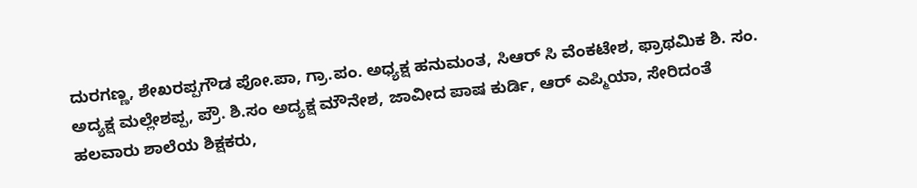ದುರಗಣ್ಣ, ಶೇಖರಪ್ಪಗೌಡ ಪೋ.ಪಾ, ಗ್ರಾ.ಪಂ. ಅಧ್ಯಕ್ಷ ಹನುಮಂತ, ಸಿಆರ್ ಸಿ ವೆಂಕಟೇಶ, ಫ್ರಾಥಮಿಕ ಶಿ. ಸಂ. ಅದ್ಯಕ್ಷ ಮಲ್ಲೇಶಪ್ಪ, ಪ್ರೌ. ಶಿ.ಸಂ ಅದ್ಯಕ್ಷ ಮೌನೇಶ, ಜಾವೀದ ಪಾಷ ಕುರ್ಡಿ, ಆರ್ ಎಪ್ಮಿಯಾ, ಸೇರಿದಂತೆ ಹಲವಾರು ಶಾಲೆಯ ಶಿಕ್ಷಕರು,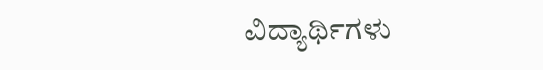ವಿದ್ಯಾರ್ಥಿಗಳು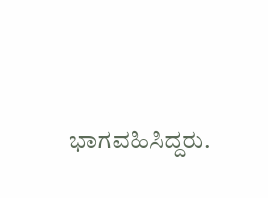ಭಾಗವಹಿಸಿದ್ದರು.